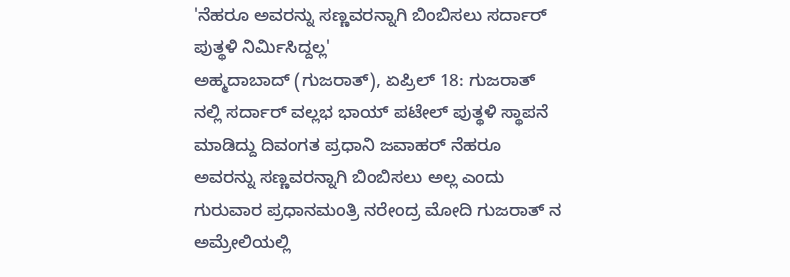'ನೆಹರೂ ಅವರನ್ನು ಸಣ್ಣವರನ್ನಾಗಿ ಬಿಂಬಿಸಲು ಸರ್ದಾರ್ ಪುತ್ಥಳಿ ನಿರ್ಮಿಸಿದ್ದಲ್ಲ'
ಅಹ್ಮದಾಬಾದ್ (ಗುಜರಾತ್), ಏಪ್ರಿಲ್ 18: ಗುಜರಾತ್ ನಲ್ಲಿ ಸರ್ದಾರ್ ವಲ್ಲಭ ಭಾಯ್ ಪಟೇಲ್ ಪುತ್ಥಳಿ ಸ್ಥಾಪನೆ ಮಾಡಿದ್ದು ದಿವಂಗತ ಪ್ರಧಾನಿ ಜವಾಹರ್ ನೆಹರೂ ಅವರನ್ನು ಸಣ್ಣವರನ್ನಾಗಿ ಬಿಂಬಿಸಲು ಅಲ್ಲ ಎಂದು ಗುರುವಾರ ಪ್ರಧಾನಮಂತ್ರಿ ನರೇಂದ್ರ ಮೋದಿ ಗುಜರಾತ್ ನ ಅಮ್ರೇಲಿಯಲ್ಲಿ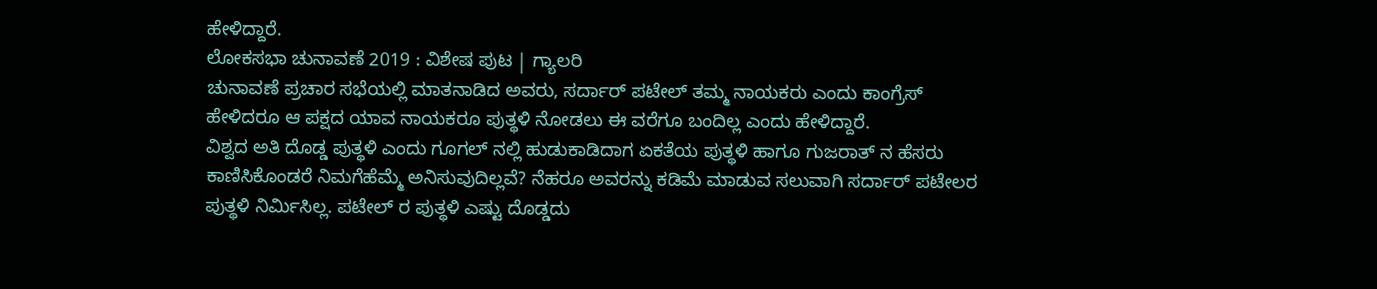ಹೇಳಿದ್ದಾರೆ.
ಲೋಕಸಭಾ ಚುನಾವಣೆ 2019 : ವಿಶೇಷ ಪುಟ | ಗ್ಯಾಲರಿ
ಚುನಾವಣೆ ಪ್ರಚಾರ ಸಭೆಯಲ್ಲಿ ಮಾತನಾಡಿದ ಅವರು, ಸರ್ದಾರ್ ಪಟೇಲ್ ತಮ್ಮ ನಾಯಕರು ಎಂದು ಕಾಂಗ್ರೆಸ್ ಹೇಳಿದರೂ ಆ ಪಕ್ಷದ ಯಾವ ನಾಯಕರೂ ಪುತ್ಥಳಿ ನೋಡಲು ಈ ವರೆಗೂ ಬಂದಿಲ್ಲ ಎಂದು ಹೇಳಿದ್ದಾರೆ.
ವಿಶ್ವದ ಅತಿ ದೊಡ್ಡ ಪುತ್ಥಳಿ ಎಂದು ಗೂಗಲ್ ನಲ್ಲಿ ಹುಡುಕಾಡಿದಾಗ ಏಕತೆಯ ಪುತ್ಥಳಿ ಹಾಗೂ ಗುಜರಾತ್ ನ ಹೆಸರು ಕಾಣಿಸಿಕೊಂಡರೆ ನಿಮಗೆಹೆಮ್ಮೆ ಅನಿಸುವುದಿಲ್ಲವೆ? ನೆಹರೂ ಅವರನ್ನು ಕಡಿಮೆ ಮಾಡುವ ಸಲುವಾಗಿ ಸರ್ದಾರ್ ಪಟೇಲರ ಪುತ್ಥಳಿ ನಿರ್ಮಿಸಿಲ್ಲ. ಪಟೇಲ್ ರ ಪುತ್ಥಳಿ ಎಷ್ಟು ದೊಡ್ಡದು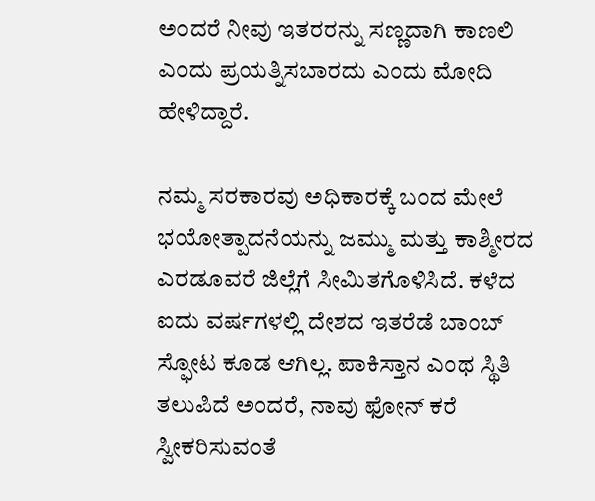ಅಂದರೆ ನೀವು ಇತರರನ್ನು ಸಣ್ಣದಾಗಿ ಕಾಣಲಿ ಎಂದು ಪ್ರಯತ್ನಿಸಬಾರದು ಎಂದು ಮೋದಿ ಹೇಳಿದ್ದಾರೆ.

ನಮ್ಮ ಸರಕಾರವು ಅಧಿಕಾರಕ್ಕೆ ಬಂದ ಮೇಲೆ ಭಯೋತ್ಪಾದನೆಯನ್ನು ಜಮ್ಮು ಮತ್ತು ಕಾಶ್ಮೀರದ ಎರಡೂವರೆ ಜಿಲ್ಲೆಗೆ ಸೀಮಿತಗೊಳಿಸಿದೆ. ಕಳೆದ ಐದು ವರ್ಷಗಳಲ್ಲಿ ದೇಶದ ಇತರೆಡೆ ಬಾಂಬ್ ಸ್ಫೋಟ ಕೂಡ ಆಗಿಲ್ಲ. ಪಾಕಿಸ್ತಾನ ಎಂಥ ಸ್ಥಿತಿ ತಲುಪಿದೆ ಅಂದರೆ, ನಾವು ಫೋನ್ ಕರೆ ಸ್ವೀಕರಿಸುವಂತೆ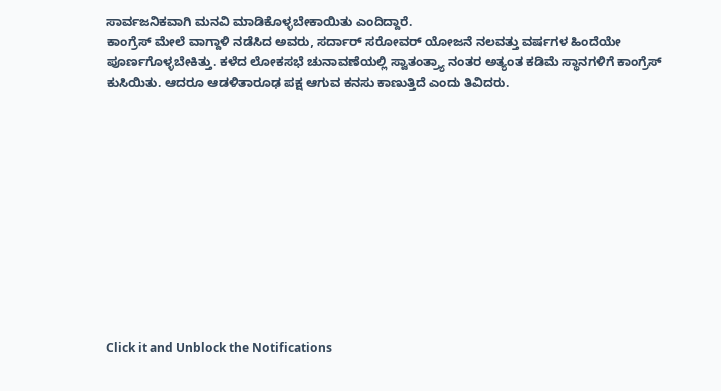ಸಾರ್ವಜನಿಕವಾಗಿ ಮನವಿ ಮಾಡಿಕೊಳ್ಳಬೇಕಾಯಿತು ಎಂದಿದ್ದಾರೆ.
ಕಾಂಗ್ರೆಸ್ ಮೇಲೆ ವಾಗ್ದಾಳಿ ನಡೆಸಿದ ಅವರು, ಸರ್ದಾರ್ ಸರೋವರ್ ಯೋಜನೆ ನಲವತ್ತು ವರ್ಷಗಳ ಹಿಂದೆಯೇ ಪೂರ್ಣಗೊಳ್ಳಬೇಕಿತ್ತು. ಕಳೆದ ಲೋಕಸಭೆ ಚುನಾವಣೆಯಲ್ಲಿ ಸ್ವಾತಂತ್ರ್ಯಾ ನಂತರ ಅತ್ಯಂತ ಕಡಿಮೆ ಸ್ಥಾನಗಳಿಗೆ ಕಾಂಗ್ರೆಸ್ ಕುಸಿಯಿತು. ಆದರೂ ಆಡಳಿತಾರೂಢ ಪಕ್ಷ ಆಗುವ ಕನಸು ಕಾಣುತ್ತಿದೆ ಎಂದು ತಿವಿದರು.












Click it and Unblock the Notifications